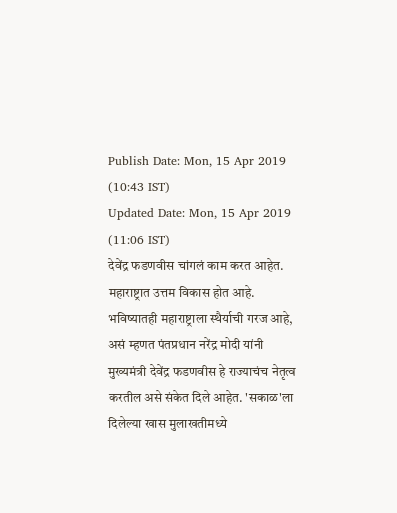Publish Date: Mon, 15 Apr 2019 (10:43 IST)
Updated Date: Mon, 15 Apr 2019 (11:06 IST)
देवेंद्र फडणवीस चांगलं काम करत आहेत. महाराष्ट्रात उत्तम विकास होत आहे. भविष्यातही महाराष्ट्राला स्थैर्याची गरज आहे, असं म्हणत पंतप्रधान नरेंद्र मोदी यांनी मुख्यमंत्री देवेंद्र फडणवीस हे राज्याचंच नेतृत्व करतील असे संकेत दिले आहेत. 'सकाळ'ला दिलेल्या खास मुलाखतीमध्ये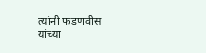त्यांनी फडणवीस यांच्या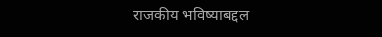राजकीय भविष्याबद्दल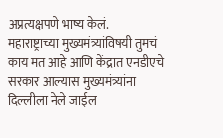अप्रत्यक्षपणे भाष्य केलं.
महाराष्ट्राच्या मुख्यमंत्र्यांविषयी तुमचं काय मत आहे आणि केंद्रात एनडीएचे सरकार आल्यास मुख्यमंत्र्यांना दिल्लीला नेले जाईल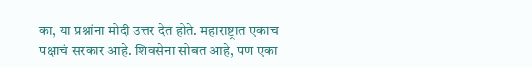का, या प्रश्नांना मोदी उत्तर देत होते. महाराष्ट्रात एकाच पक्षाचं सरकार आहे. शिवसेना सोबत आहे, पण एका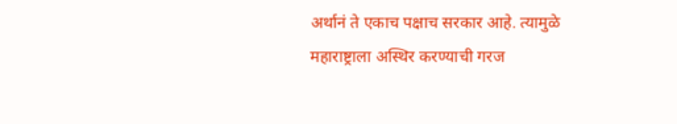अर्थानं ते एकाच पक्षाच सरकार आहे. त्यामुळे महाराष्ट्राला अस्थिर करण्याची गरज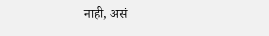नाही, असं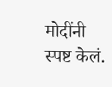मोदींनी स्पष्ट केलं.